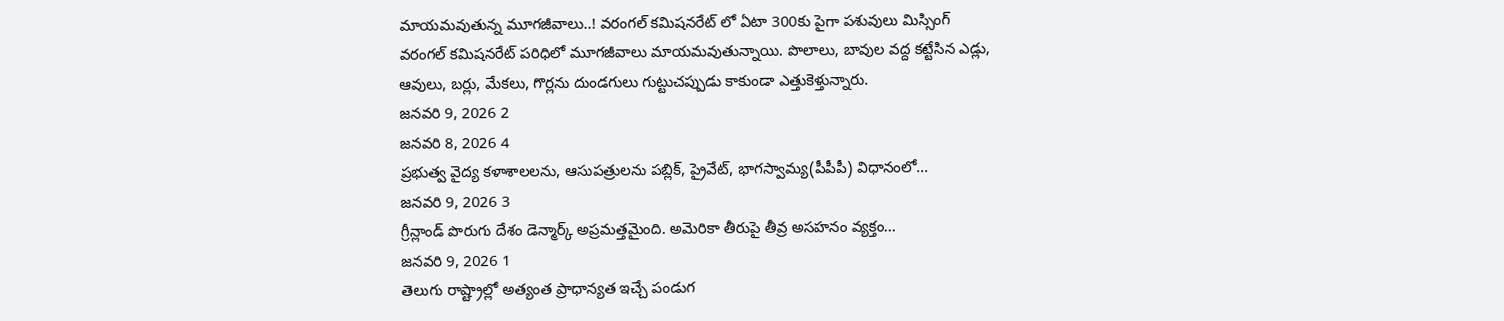మాయమవుతున్న మూగజీవాలు..! వరంగల్ కమిషనరేట్ లో ఏటా 300కు పైగా పశువులు మిస్సింగ్
వరంగల్ కమిషనరేట్ పరిధిలో మూగజీవాలు మాయమవుతున్నాయి. పొలాలు, బావుల వద్ద కట్టేసిన ఎడ్లు, ఆవులు, బర్లు, మేకలు, గొర్లను దుండగులు గుట్టుచప్పుడు కాకుండా ఎత్తుకెళ్తున్నారు.
జనవరి 9, 2026 2
జనవరి 8, 2026 4
ప్రభుత్వ వైద్య కళాశాలలను, ఆసుపత్రులను పబ్లిక్, ప్రైవేట్, భాగస్వామ్య(పీపీపీ) విధానంలో...
జనవరి 9, 2026 3
గ్రీన్లాండ్ పొరుగు దేశం డెన్మార్క్ అప్రమత్తమైంది. అమెరికా తీరుపై తీవ్ర అసహనం వ్యక్తం...
జనవరి 9, 2026 1
తెలుగు రాష్ట్రాల్లో అత్యంత ప్రాధాన్యత ఇచ్చే పండుగ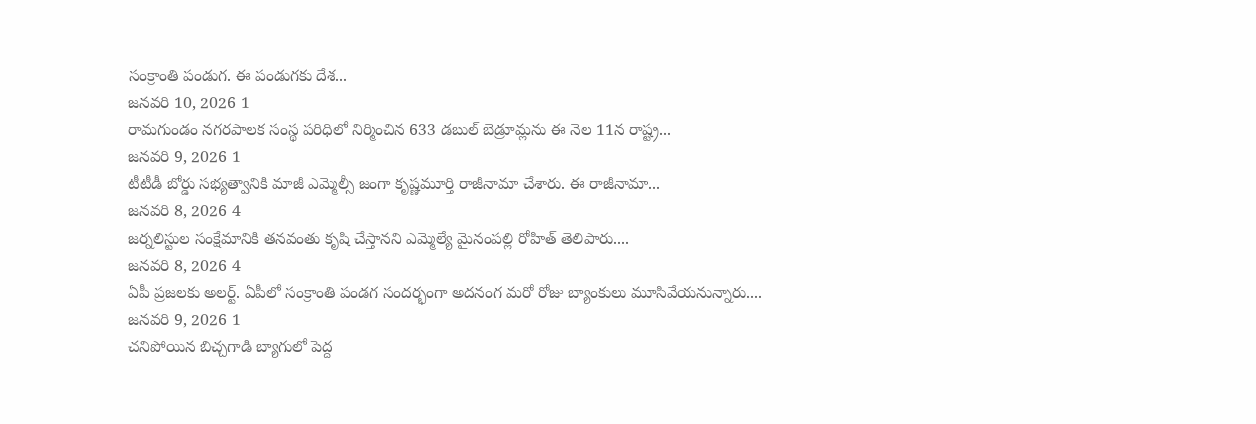సంక్రాంతి పండుగ. ఈ పండుగకు దేశ...
జనవరి 10, 2026 1
రామగుండం నగరపాలక సంస్థ పరిధిలో నిర్మించిన 633 డబుల్ బెడ్రూమ్లను ఈ నెల 11న రాష్ట్ర...
జనవరి 9, 2026 1
టీటీడీ బోర్డు సభ్యత్వానికి మాజీ ఎమ్మెల్సీ జంగా కృష్ణమూర్తి రాజీనామా చేశారు. ఈ రాజీనామా...
జనవరి 8, 2026 4
జర్నలిస్టుల సంక్షేమానికి తనవంతు కృషి చేస్తానని ఎమ్మెల్యే మైనంపల్లి రోహిత్ తెలిపారు....
జనవరి 8, 2026 4
ఏపీ ప్రజలకు అలర్ట్. ఏపీలో సంక్రాంతి పండగ సందర్భంగా అదనంగ మరో రోజు బ్యాంకులు మూసివేయనున్నారు....
జనవరి 9, 2026 1
చనిపోయిన బిచ్చగాడి బ్యాగులో పెద్ద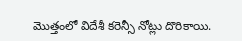మొత్తంలో విదేశీ కరెన్సీ నోట్లు దొరికాయి.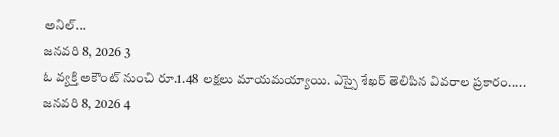అనిల్...
జనవరి 8, 2026 3
ఓ వ్యక్తి అకౌంట్ నుంచి రూ.1.48 లక్షలు మాయమయ్యాయి. ఎస్సై శేఖర్ తెలిపిన వివరాల ప్రకారం.....
జనవరి 8, 2026 4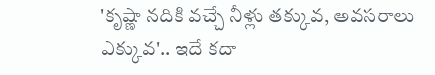'కృష్ణా నదికి వచ్చే నీళ్లు తక్కువ, అవసరాలు ఎక్కువ'.. ఇదే కదా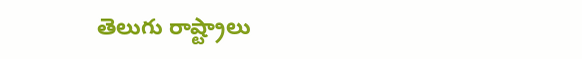తెలుగు రాష్ట్రాలు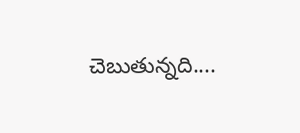చెబుతున్నది....